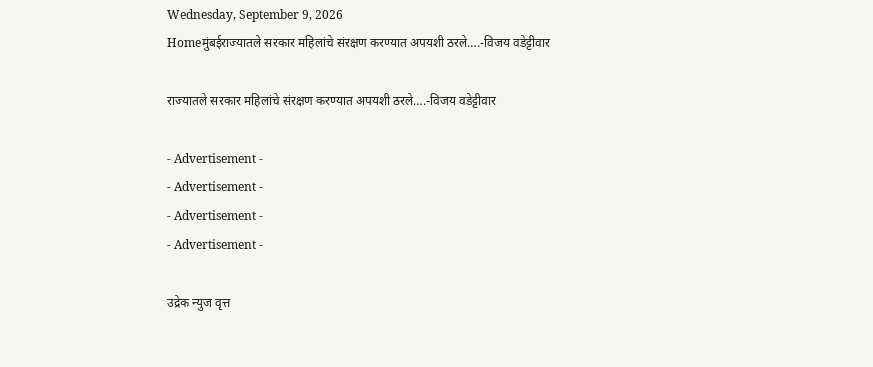Wednesday, September 9, 2026
Homeमुंबईराज्यातले सरकार महिलांचे संरक्षण करण्यात अपयशी ठरले….-विजय वडेट्टीवार

राज्यातले सरकार महिलांचे संरक्षण करण्यात अपयशी ठरले….-विजय वडेट्टीवार

- Advertisement -
- Advertisement -
- Advertisement -
- Advertisement -

उद्रेक न्युज वृत्त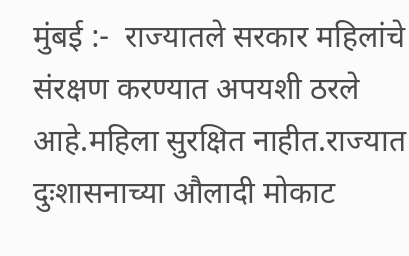मुंबई :-  राज्यातले सरकार महिलांचे संरक्षण करण्यात अपयशी ठरले आहे.महिला सुरक्षित नाहीत.राज्यात दुःशासनाच्या औलादी मोकाट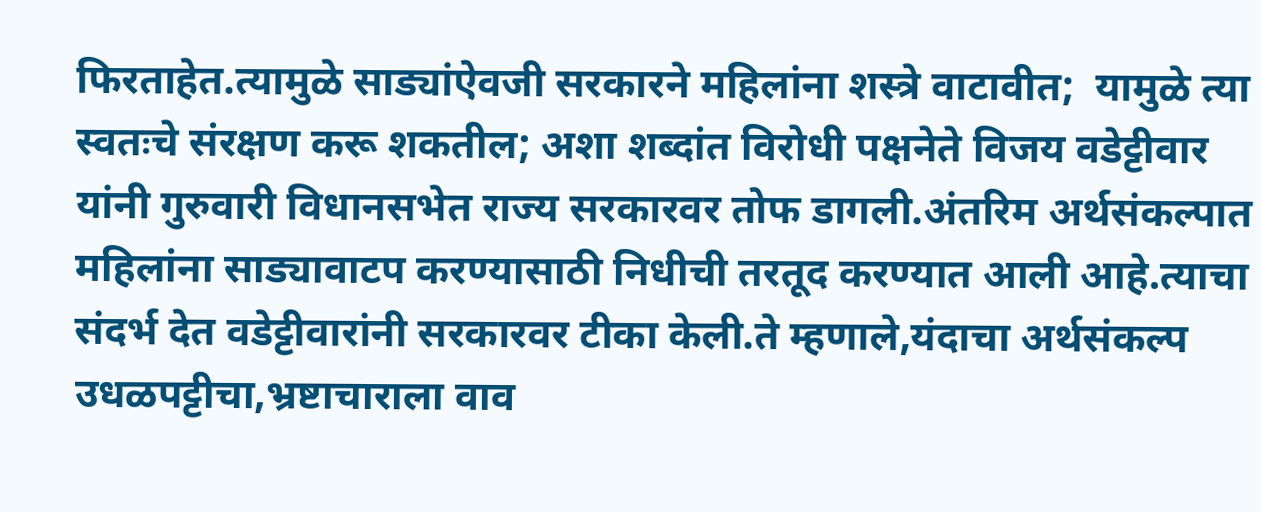फिरताहेत.त्यामुळे साड्यांऐवजी सरकारने महिलांना शस्त्रे वाटावीत;  यामुळे त्या स्वतःचे संरक्षण करू शकतील; अशा शब्दांत विरोधी पक्षनेते विजय वडेट्टीवार यांनी गुरुवारी विधानसभेत राज्य सरकारवर तोफ डागली.अंतरिम अर्थसंकल्पात महिलांना साड्यावाटप करण्यासाठी निधीची तरतूद करण्यात आली आहे.त्याचा संदर्भ देत वडेट्टीवारांनी सरकारवर टीका केली.ते म्हणाले,यंदाचा अर्थसंकल्प उधळपट्टीचा,भ्रष्टाचाराला वाव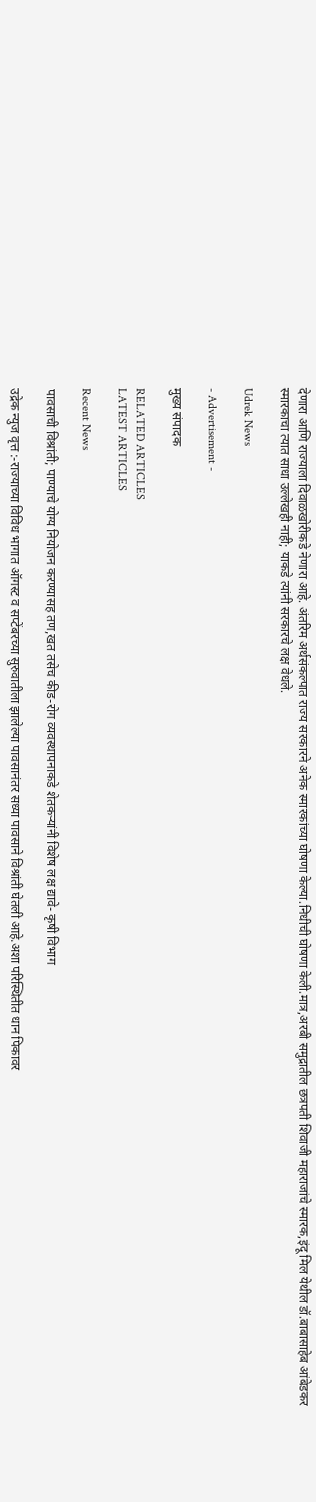देणारा आणि राज्याला दिवाळखोरीकडे नेणारा आहे. अंतरिम अर्थसंकल्पात राज्य सरकारने अनेक स्मारकांच्या घोषणा केल्या.निधीची घोषणा केली.मात्र,अरबी समुद्रातील छत्रपती शिवाजी महाराजांचे स्मारक,इंदू मिल येथील डॉ.बाबासाहेब आंबेडकर स्मारकाचा त्यात साधा उल्लेखही नाही; याकडे त्यांनी सरकारचे लक्ष वेधले.

Udrek News

- Advertisement -

मुख्य संपादक

RELATED ARTICLES
LATEST ARTICLES

Recent News

पावसाची विश्रांती; पाण्याचे योग्य नियोजन करण्यासह तण,खत तसेच कीड-रोग व्यवस्थापनाकडे शेतकऱ्यांनी विशेष लक्ष द्यावे- कृषी विभाग

उद्रेक न्युज वृत्त :-राज्याच्या विविध भागात ऑगस्ट व सप्टेंबरच्या सुरुवातीला झालेल्या पावसानंतर सध्या पावसाने विश्रांती घेतली आहे.अशा परिस्थितीत धान पिकावर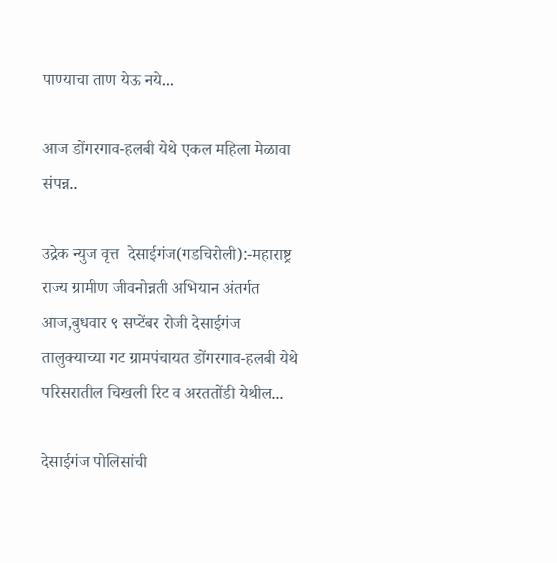पाण्याचा ताण येऊ नये...

आज डोंगरगाव-हलबी येथे एकल महिला मेळावा संपन्न..

उद्रेक न्युज वृत्त  देसाईगंज(गडचिरोली):-महाराष्ट्र राज्य ग्रामीण जीवनोन्नती अभियान अंतर्गत आज,बुधवार ९ सप्टेंबर रोजी देसाईगंज तालुक्याच्या गट ग्रामपंचायत डोंगरगाव-हलबी येथे परिसरातील चिखली रिट व अरततोंडी येथील...

देसाईगंज पोलिसांची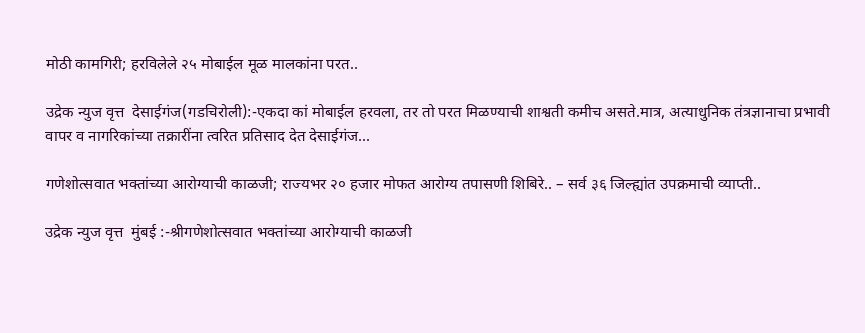मोठी कामगिरी; हरविलेले २५ मोबाईल मूळ मालकांना परत..

उद्रेक न्युज वृत्त  देसाईगंज(गडचिरोली):-एकदा कां मोबाईल हरवला, तर तो परत मिळण्याची शाश्वती कमीच असते.मात्र, अत्याधुनिक तंत्रज्ञानाचा प्रभावी वापर व नागरिकांच्या तक्रारींना त्वरित प्रतिसाद देत देसाईगंज...

गणेशोत्सवात भक्तांच्या आरोग्याची काळजी; राज्यभर २० हजार मोफत आरोग्य तपासणी शिबिरे.. – सर्व ३६ जिल्ह्यांत उपक्रमाची व्याप्ती..

उद्रेक न्युज वृत्त  मुंबई :-श्रीगणेशोत्सवात भक्तांच्या आरोग्याची काळजी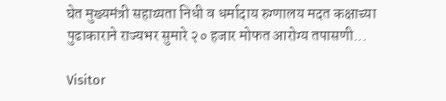घेत मुख्यमंत्री सहाय्यता निधी व धर्मादाय रुग्णालय मदत कक्षाच्या पुढाकाराने राज्यभर सुमारे २० हजार मोफत आरोग्य तपासणी...

Visitor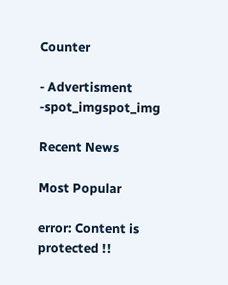Counter

- Advertisment -spot_imgspot_img

Recent News

Most Popular

error: Content is protected !!